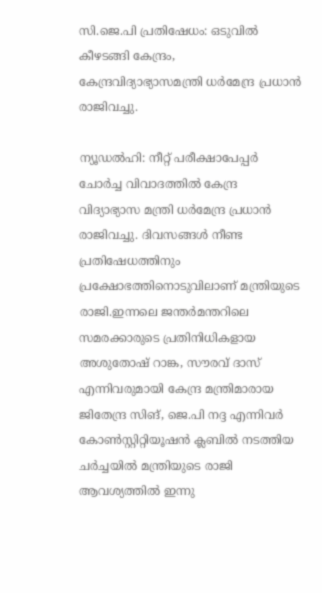സി.ജെ.പി പ്രതിഷേധം: ഒടുവില്‍ കീഴടങ്ങി കേന്ദ്രം, കേന്ദ്രവിദ്യാഭ്യാസമന്ത്രി ധര്‍മേന്ദ്ര പ്രധാന്‍ രാജിവച്ചു.

ന്യൂഡല്‍ഹി: നീറ്റ് പരീക്ഷാപേപ്പര്‍ ചോര്‍ച്ച വിവാദത്തില്‍ കേന്ദ്ര വിദ്യാഭ്യാസ മന്ത്രി ധര്‍മേന്ദ്ര പ്രധാന്‍ രാജിവച്ചു. ദിവസങ്ങള്‍ നീണ്ട പ്രതിഷേധത്തിനും പ്രക്ഷോഭത്തിനൊടുവിലാണ് മന്ത്രിയുടെ രാജി.ഇന്നലെ ജന്തര്‍മന്തറിലെ സമരക്കാരുടെ പ്രതിനിധികളായ അശുതോഷ് റാങ്ക, സൗരവ് ദാസ് എന്നിവരുമായി കേന്ദ്ര മന്ത്രിമാരായ ജിതേന്ദ്ര സിങ്, ജെ.പി നദ്ദ എന്നിവര്‍ കോണ്‍സ്റ്റിറ്റിയൂഷന്‍ ക്ലബില്‍ നടത്തിയ ചര്‍ച്ചയില്‍ മന്ത്രിയുടെ രാജി ആവശ്യത്തില്‍ ഇന്നു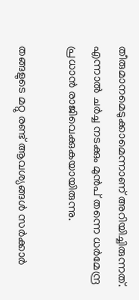തീരുമാനമെടുക്കാമെന്നാണ് അറിയിച്ചിരുന്നത്. എന്നാല്‍ ചര്‍ച്ച നടക്കും മുന്‍പ് തന്നെ ധര്‍മേന്ദ്ര പ്രധാന്‍ രാജിവെക്കുകയായിരുന്നു.

തങ്ങളുടെ മറ്റു രണ്ട് ആവശ്യങ്ങള്‍ സര്‍ക്കാര്‍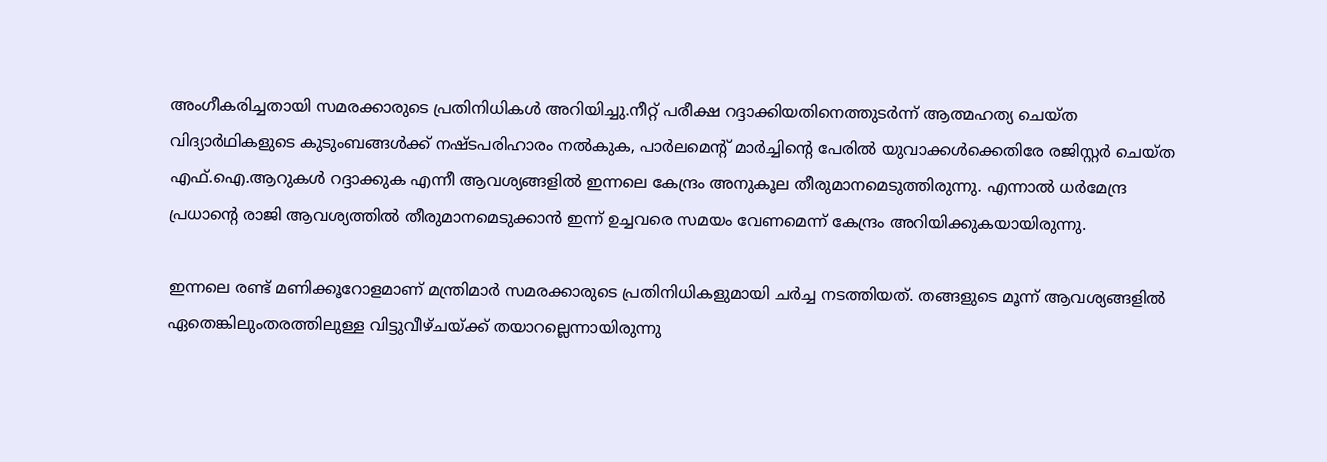അംഗീകരിച്ചതായി സമരക്കാരുടെ പ്രതിനിധികള്‍ അറിയിച്ചു.നീറ്റ് പരീക്ഷ റദ്ദാക്കിയതിനെത്തുടര്‍ന്ന് ആത്മഹത്യ ചെയ്ത വിദ്യാര്‍ഥികളുടെ കുടുംബങ്ങള്‍ക്ക് നഷ്ടപരിഹാരം നല്‍കുക, പാര്‍ലമെന്റ് മാര്‍ച്ചിന്റെ പേരില്‍ യുവാക്കള്‍ക്കെതിരേ രജിസ്റ്റര്‍ ചെയ്ത എഫ്.ഐ.ആറുകള്‍ റദ്ദാക്കുക എന്നീ ആവശ്യങ്ങളില്‍ ഇന്നലെ കേന്ദ്രം അനുകൂല തീരുമാനമെടുത്തിരുന്നു. എന്നാല്‍ ധര്‍മേന്ദ്ര പ്രധാന്റെ രാജി ആവശ്യത്തില്‍ തീരുമാനമെടുക്കാന്‍ ഇന്ന് ഉച്ചവരെ സമയം വേണമെന്ന് കേന്ദ്രം അറിയിക്കുകയായിരുന്നു.

ഇന്നലെ രണ്ട് മണിക്കൂറോളമാണ് മന്ത്രിമാര്‍ സമരക്കാരുടെ പ്രതിനിധികളുമായി ചര്‍ച്ച നടത്തിയത്. തങ്ങളുടെ മൂന്ന് ആവശ്യങ്ങളില്‍ ഏതെങ്കിലുംതരത്തിലുള്ള വിട്ടുവീഴ്ചയ്ക്ക് തയാറല്ലെന്നായിരുന്നു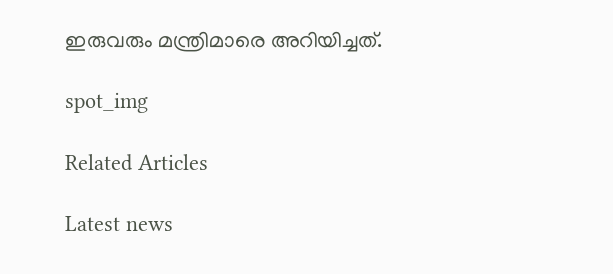ഇരുവരും മന്ത്രിമാരെ അറിയിച്ചത്.

spot_img

Related Articles

Latest news